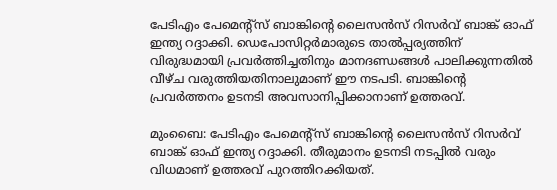പേടിഎം പേമെൻ്റ്സ് ബാങ്കിൻ്റെ ലൈസൻസ് റിസർവ് ബാങ്ക് ഓഫ് ഇന്ത്യ റദ്ദാക്കി. ഡെപോസിറ്റർമാരുടെ താൽപ്പര്യത്തിന് വിരുദ്ധമായി പ്രവർത്തിച്ചതിനും മാനദണ്ഡങ്ങൾ പാലിക്കുന്നതിൽ വീഴ്ച വരുത്തിയതിനാലുമാണ് ഈ നടപടി. ബാങ്കിൻ്റെ പ്രവർത്തനം ഉടനടി അവസാനിപ്പിക്കാനാണ് ഉത്തരവ്.

മുംബൈ: പേടിഎം പേമെൻ്റ്സ് ബാങ്കിൻ്റെ ലൈസൻസ് റിസർവ് ബാങ്ക് ഓഫ് ഇന്ത്യ റദ്ദാക്കി. തീരുമാനം ഉടനടി നടപ്പിൽ വരും വിധമാണ് ഉത്തരവ് പുറത്തിറക്കിയത്.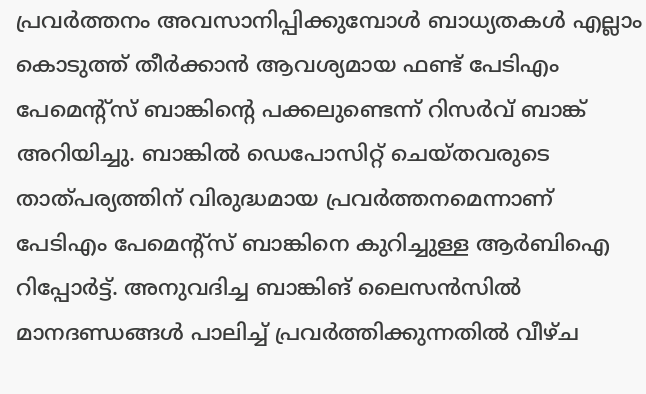പ്രവർത്തനം അവസാനിപ്പിക്കുമ്പോൾ ബാധ്യതകൾ എല്ലാം കൊടുത്ത് തീർക്കാൻ ആവശ്യമായ ഫണ്ട് പേടിഎം പേമെൻ്റ്സ് ബാങ്കിൻ്റെ പക്കലുണ്ടെന്ന് റിസർവ് ബാങ്ക് അറിയിച്ചു. ബാങ്കിൽ ഡെപോസിറ്റ് ചെയ്തവരുടെ താത്പര്യത്തിന് വിരുദ്ധമായ പ്രവർത്തനമെന്നാണ് പേടിഎം പേമെൻ്റ്സ് ബാങ്കിനെ കുറിച്ചുള്ള ആർബിഐ റിപ്പോർട്ട്. അനുവദിച്ച ബാങ്കിങ് ലൈസൻസിൽ മാനദണ്ഡങ്ങൾ പാലിച്ച് പ്രവർത്തിക്കുന്നതിൽ വീഴ്ച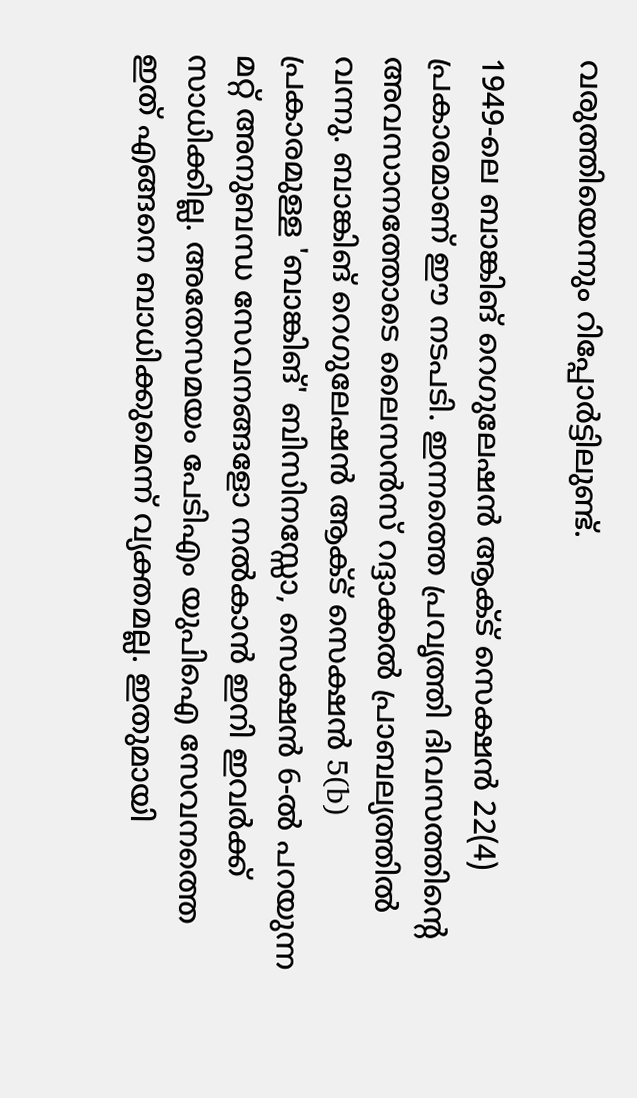വരുത്തിയെന്നും റിപ്പോർട്ടിലുണ്ട്.

1949-ലെ ബാങ്കിങ് റെഗുലേഷൻ ആക്ട് സെക്ഷൻ 22(4) പ്രകാരമാണ് ഈ നടപടി. ഇന്നത്തെ പ്രവൃത്തി ദിവസത്തിന്റെ അവസാനത്തോടെ ലൈസൻസ് റദ്ദാക്കൽ പ്രാബല്യത്തിൽ വന്നു. ബാങ്കിങ് റെഗുലേഷൻ ആക്ട് സെക്ഷൻ 5(b) പ്രകാരമുള്ള 'ബാങ്കിങ്' ബിസിനസ്സോ, സെക്ഷൻ 6-ൽ പറയുന്ന മറ്റ് അനുബന്ധ സേവനങ്ങളോ നൽകാൻ ഇനി ഇവർക്ക് സാധിക്കില്ല. അതേസമയം പേടിഎം യുപിഐ സേവനത്തെ ഇത് എങ്ങനെ ബാധിക്കുമെന്ന് വ്യക്തമല്ല. ഇതുമായി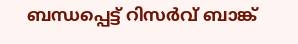ബന്ധപ്പെട്ട് റിസർവ് ബാങ്ക്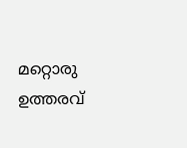മറ്റൊരു ഉത്തരവ്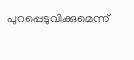പുറപ്പെടുവിക്കുമെന്ന്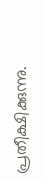പ്രതീക്ഷിക്കുന്നു.